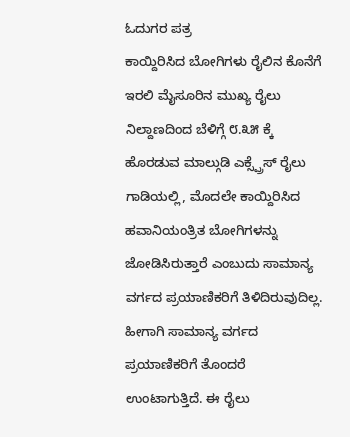ಓದುಗರ ಪತ್ರ
ಕಾಯ್ದಿರಿಸಿದ ಬೋಗಿಗಳು ರೈಲಿನ ಕೊನೆಗೆ ಇರಲಿ ಮೈಸೂರಿನ ಮುಖ್ಯ ರೈಲು ನಿಲ್ದಾಣದಿಂದ ಬೆಳಿಗ್ಗೆ ೮.೩೫ ಕ್ಕೆ ಹೊರಡುವ ಮಾಲ್ಗುಡಿ ಎಕ್ಸ್ಪ್ರೆಸ್ ರೈಲು ಗಾಡಿಯಲ್ಲಿ, ಮೊದಲೇ ಕಾಯ್ದಿರಿಸಿದ ಹವಾನಿಯಂತ್ರಿತ ಬೋಗಿಗಳನ್ನು ಜೋಡಿಸಿರುತ್ತಾರೆ ಎಂಬುದು ಸಾಮಾನ್ಯ ವರ್ಗದ ಪ್ರಯಾಣಿಕರಿಗೆ ತಿಳಿದಿರುವುದಿಲ್ಲ.
ಹೀಗಾಗಿ ಸಾಮಾನ್ಯ ವರ್ಗದ ಪ್ರಯಾಣಿಕರಿಗೆ ತೊಂದರೆ ಉಂಟಾಗುತ್ತಿದೆ. ಈ ರೈಲು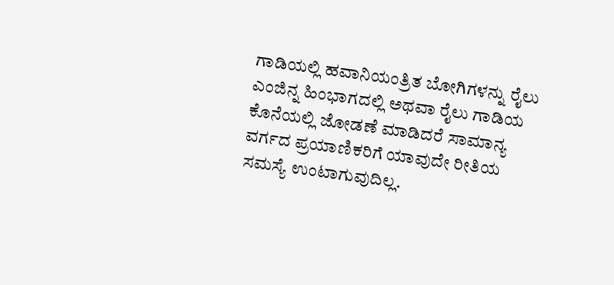ಗಾಡಿಯಲ್ಲಿ ಹವಾನಿಯಂತ್ರಿತ ಬೋಗಿಗಳನ್ನು ರೈಲು ಎಂಜಿನ್ನ ಹಿಂಭಾಗದಲ್ಲಿ ಅಥವಾ ರೈಲು ಗಾಡಿಯ ಕೊನೆಯಲ್ಲಿ ಜೋಡಣೆ ಮಾಡಿದರೆ ಸಾಮಾನ್ಯ ವರ್ಗದ ಪ್ರಯಾಣಿಕರಿಗೆ ಯಾವುದೇ ರೀತಿಯ ಸಮಸ್ಯೆ ಉಂಟಾಗುವುದಿಲ್ಲ.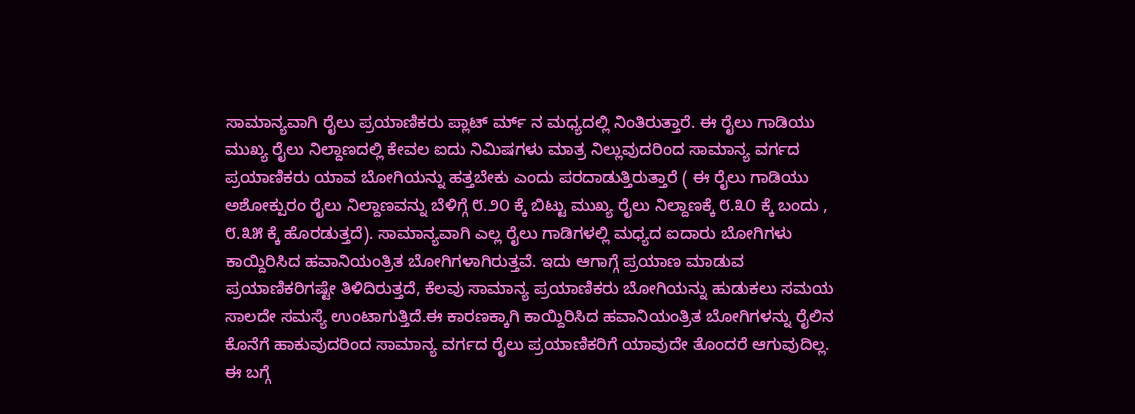ಸಾಮಾನ್ಯವಾಗಿ ರೈಲು ಪ್ರಯಾಣಿಕರು ಪ್ಲಾಟ್ ರ್ಮ್ ನ ಮಧ್ಯದಲ್ಲಿ ನಿಂತಿರುತ್ತಾರೆ. ಈ ರೈಲು ಗಾಡಿಯು ಮುಖ್ಯ ರೈಲು ನಿಲ್ದಾಣದಲ್ಲಿ ಕೇವಲ ಐದು ನಿಮಿಷಗಳು ಮಾತ್ರ ನಿಲ್ಲುವುದರಿಂದ ಸಾಮಾನ್ಯ ವರ್ಗದ ಪ್ರಯಾಣಿಕರು ಯಾವ ಬೋಗಿಯನ್ನು ಹತ್ತಬೇಕು ಎಂದು ಪರದಾಡುತ್ತಿರುತ್ತಾರೆ ( ಈ ರೈಲು ಗಾಡಿಯು ಅಶೋಕ್ಪುರಂ ರೈಲು ನಿಲ್ದಾಣವನ್ನು ಬೆಳಿಗ್ಗೆ ೮.೨೦ ಕ್ಕೆ ಬಿಟ್ಟು ಮುಖ್ಯ ರೈಲು ನಿಲ್ದಾಣಕ್ಕೆ ೮.೩೦ ಕ್ಕೆ ಬಂದು , ೮.೩೫ ಕ್ಕೆ ಹೊರಡುತ್ತದೆ). ಸಾಮಾನ್ಯವಾಗಿ ಎಲ್ಲ ರೈಲು ಗಾಡಿಗಳಲ್ಲಿ ಮಧ್ಯದ ಐದಾರು ಬೋಗಿಗಳು ಕಾಯ್ದಿರಿಸಿದ ಹವಾನಿಯಂತ್ರಿತ ಬೋಗಿಗಳಾಗಿರುತ್ತವೆ. ಇದು ಆಗಾಗ್ಗೆ ಪ್ರಯಾಣ ಮಾಡುವ ಪ್ರಯಾಣಿಕರಿಗಷ್ಟೇ ತಿಳಿದಿರುತ್ತದೆ, ಕೆಲವು ಸಾಮಾನ್ಯ ಪ್ರಯಾಣಿಕರು ಬೋಗಿಯನ್ನು ಹುಡುಕಲು ಸಮಯ ಸಾಲದೇ ಸಮಸ್ಯೆ ಉಂಟಾಗುತ್ತಿದೆ.ಈ ಕಾರಣಕ್ಕಾಗಿ ಕಾಯ್ದಿರಿಸಿದ ಹವಾನಿಯಂತ್ರಿತ ಬೋಗಿಗಳನ್ನು ರೈಲಿನ ಕೊನೆಗೆ ಹಾಕುವುದರಿಂದ ಸಾಮಾನ್ಯ ವರ್ಗದ ರೈಲು ಪ್ರಯಾಣಿಕರಿಗೆ ಯಾವುದೇ ತೊಂದರೆ ಆಗುವುದಿಲ್ಲ. ಈ ಬಗ್ಗೆ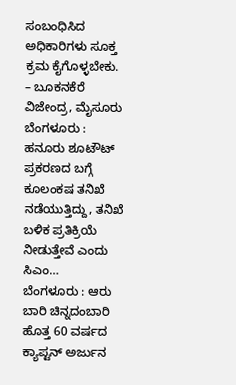ಸಂಬಂಧಿಸಿದ ಅಧಿಕಾರಿಗಳು ಸೂಕ್ತ ಕ್ರಮ ಕೈಗೊಳ್ಳಬೇಕು.
– ಬೂಕನಕೆರೆ ವಿಜೇಂದ್ರ, ಮೈಸೂರು
ಬೆಂಗಳೂರು : ಹನೂರು ಶೂಟೌಟ್ ಪ್ರಕರಣದ ಬಗ್ಗೆ ಕೂಲಂಕಷ ತನಿಖೆ ನಡೆಯುತ್ತಿದ್ದು, ತನಿಖೆ ಬಳಿಕ ಪ್ರತಿಕ್ರಿಯೆ ನೀಡುತ್ತೇವೆ ಎಂದು ಸಿಎಂ…
ಬೆಂಗಳೂರು : ಆರು ಬಾರಿ ಚಿನ್ನದಂಬಾರಿ ಹೊತ್ತ 60 ವರ್ಷದ ಕ್ಯಾಪ್ಟನ್ ಅರ್ಜುನ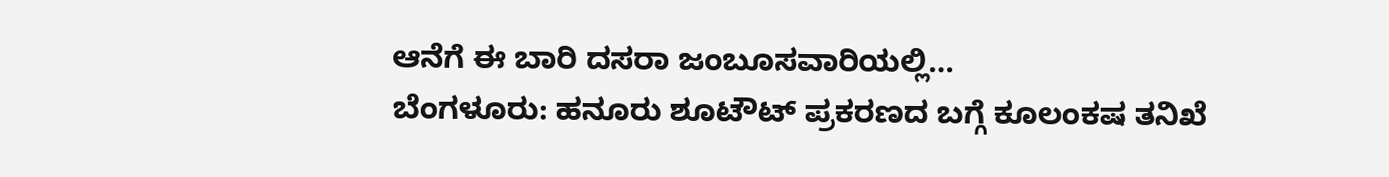ಆನೆಗೆ ಈ ಬಾರಿ ದಸರಾ ಜಂಬೂಸವಾರಿಯಲ್ಲಿ…
ಬೆಂಗಳೂರು: ಹನೂರು ಶೂಟೌಟ್ ಪ್ರಕರಣದ ಬಗ್ಗೆ ಕೂಲಂಕಷ ತನಿಖೆ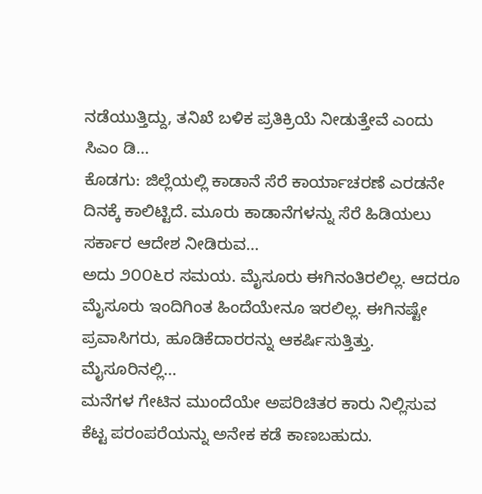ನಡೆಯುತ್ತಿದ್ದು, ತನಿಖೆ ಬಳಿಕ ಪ್ರತಿಕ್ರಿಯೆ ನೀಡುತ್ತೇವೆ ಎಂದು ಸಿಎಂ ಡಿ…
ಕೊಡಗು: ಜಿಲ್ಲೆಯಲ್ಲಿ ಕಾಡಾನೆ ಸೆರೆ ಕಾರ್ಯಾಚರಣೆ ಎರಡನೇ ದಿನಕ್ಕೆ ಕಾಲಿಟ್ಟಿದೆ. ಮೂರು ಕಾಡಾನೆಗಳನ್ನು ಸೆರೆ ಹಿಡಿಯಲು ಸರ್ಕಾರ ಆದೇಶ ನೀಡಿರುವ…
ಅದು ೨೦೦೬ರ ಸಮಯ. ಮೈಸೂರು ಈಗಿನಂತಿರಲಿಲ್ಲ. ಆದರೂ ಮೈಸೂರು ಇಂದಿಗಿಂತ ಹಿಂದೆಯೇನೂ ಇರಲಿಲ್ಲ. ಈಗಿನಷ್ಟೇ ಪ್ರವಾಸಿಗರು, ಹೂಡಿಕೆದಾರರನ್ನು ಆಕರ್ಷಿಸುತ್ತಿತ್ತು. ಮೈಸೂರಿನಲ್ಲಿ…
ಮನೆಗಳ ಗೇಟಿನ ಮುಂದೆಯೇ ಅಪರಿಚಿತರ ಕಾರು ನಿಲ್ಲಿಸುವ ಕೆಟ್ಟ ಪರಂಪರೆಯನ್ನು ಅನೇಕ ಕಡೆ ಕಾಣಬಹುದು.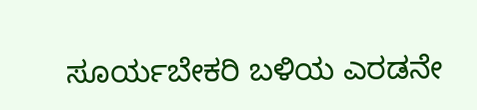ಸೂರ್ಯಬೇಕರಿ ಬಳಿಯ ಎರಡನೇ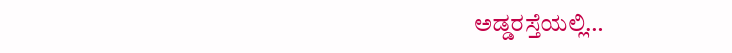ಅಡ್ಡರಸ್ತೆಯಲ್ಲಿ…